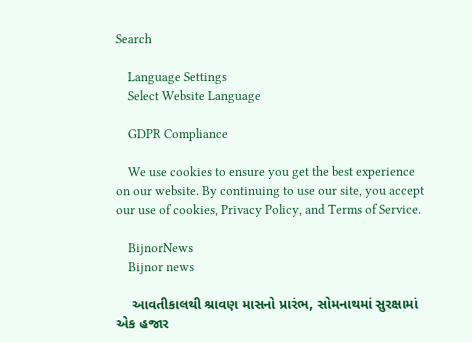Search

    Language Settings
    Select Website Language

    GDPR Compliance

    We use cookies to ensure you get the best experience on our website. By continuing to use our site, you accept our use of cookies, Privacy Policy, and Terms of Service.

    BijnorNews
    Bijnor news

    આવતીકાલથી શ્રાવણ માસનો પ્રારંભ, સોમનાથમાં સુરક્ષામાં એક હજાર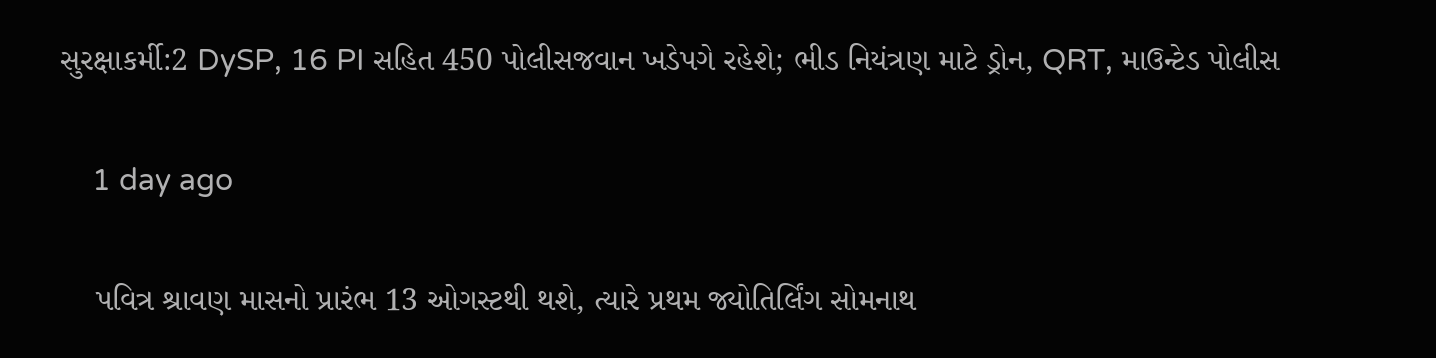સુરક્ષાકર્મી:2 DySP, 16 PI સહિત 450 પોલીસજવાન ખડેપગે રહેશે; ભીડ નિયંત્રણ માટે ડ્રોન, QRT, માઉન્ટેડ પોલીસ

    1 day ago

    પવિત્ર શ્રાવણ માસનો પ્રારંભ 13 ઓગસ્ટથી થશે, ત્યારે પ્રથમ જ્યોતિર્લિંગ સોમનાથ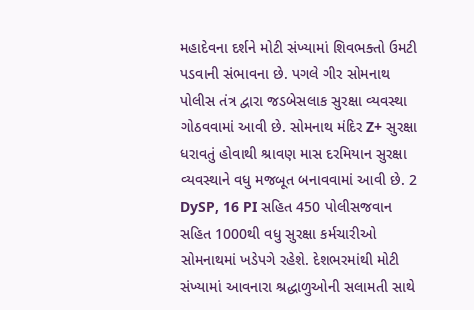મહાદેવના દર્શને મોટી સંખ્યામાં શિવભક્તો ઉમટી પડવાની સંભાવના છે. પગલે ગીર સોમનાથ પોલીસ તંત્ર દ્વારા જડબેસલાક સુરક્ષા વ્યવસ્થા ગોઠવવામાં આવી છે. સોમનાથ મંદિર Z+ સુરક્ષા ધરાવતું હોવાથી શ્રાવણ માસ દરમિયાન સુરક્ષા વ્યવસ્થાને વધુ મજબૂત બનાવવામાં આવી છે. 2 DySP, 16 PI સહિત 450 પોલીસજવાન સહિત 1000થી વધુ સુરક્ષા કર્મચારીઓ સોમનાથમાં ખડેપગે રહેશે. દેશભરમાંથી મોટી સંખ્યામાં આવનારા શ્રદ્ધાળુઓની સલામતી સાથે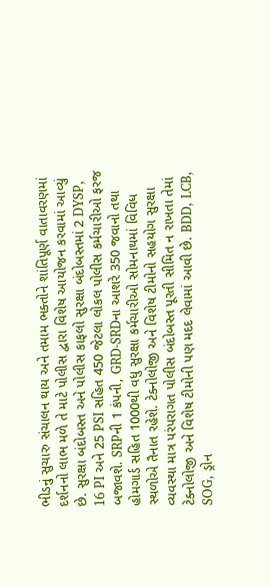ભીડનું સુચારુ સંચાલન થાય અને તમામ ભક્તોને શાંતિપૂર્ણ વાતાવરણમાં દર્શનનો લાભ મળે તે માટે પોલીસ દ્વારા વિશેષ આયોજન કરવામાં આવ્યું છે. સુરક્ષા બંદોબસ્ત અને પોલીસ કાફલો સુરક્ષા બંદોબસ્તમાં 2 DYSP, 16 PI અને 25 PSI સહિત 450 જેટલા લોકલ પોલીસ કર્મચારીઓ ફરજ બજાવશે. SRPની 1 કંપની, GRD-SRDના આશરે 350 જવાનો તથા હોમગાર્ડ સહિત 1000થી વધુ સુરક્ષા કર્મચારીઓ સોમનાથમાં વિવિધ સ્થળોએ તૈનાત રહેશે. ટેક્નોલોજી અને વિશેષ ટીમોનો સહયોગ સુરક્ષા વ્યવસ્થા માત્ર પરંપરાગત પોલીસ બંદોબસ્ત પૂરતી સીમિત ન રાખતા તેમાં ટેક્નોલોજી અને વિશેષ ટીમોની પણ મદદ લેવામાં આવી છે. BDD, LCB, SOG, ડ્રોન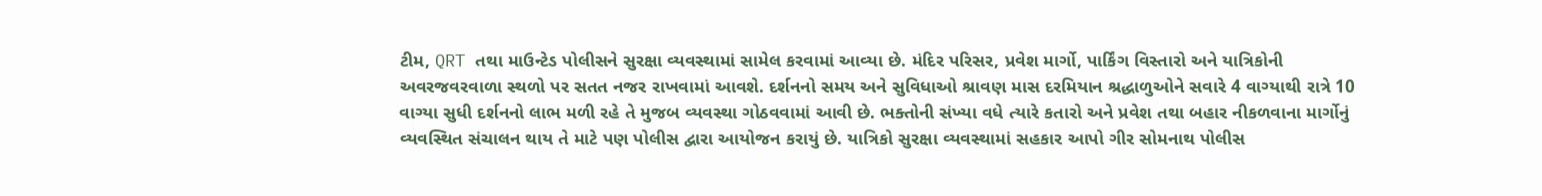ટીમ, QRT તથા માઉન્ટેડ પોલીસને સુરક્ષા વ્યવસ્થામાં સામેલ કરવામાં આવ્યા છે. મંદિર પરિસર, પ્રવેશ માર્ગો, પાર્કિંગ વિસ્તારો અને યાત્રિકોની અવરજવરવાળા સ્થળો પર સતત નજર રાખવામાં આવશે. દર્શનનો સમય અને સુવિધાઓ શ્રાવણ માસ દરમિયાન શ્રદ્ધાળુઓને સવારે 4 વાગ્યાથી રાત્રે 10 વાગ્યા સુધી દર્શનનો લાભ મળી રહે તે મુજબ વ્યવસ્થા ગોઠવવામાં આવી છે. ભક્તોની સંખ્યા વધે ત્યારે કતારો અને પ્રવેશ તથા બહાર નીકળવાના માર્ગોનું વ્યવસ્થિત સંચાલન થાય તે માટે પણ પોલીસ દ્વારા આયોજન કરાયું છે. યાત્રિકો સુરક્ષા વ્યવસ્થામાં સહકાર આપો ગીર સોમનાથ પોલીસ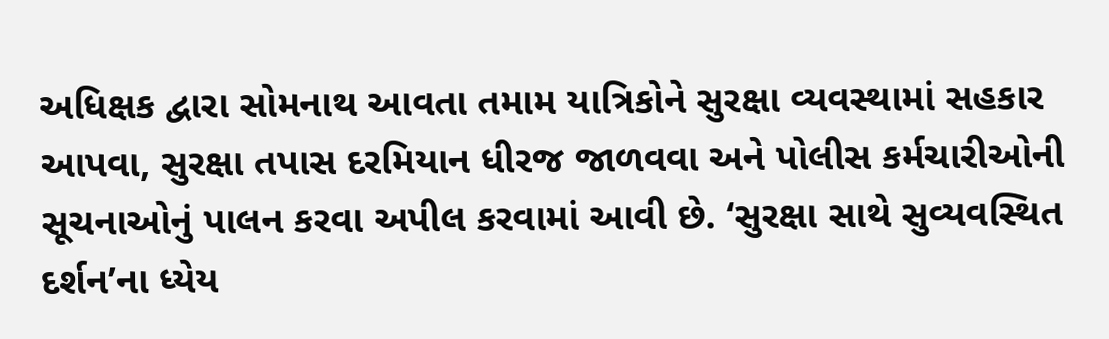અધિક્ષક દ્વારા સોમનાથ આવતા તમામ યાત્રિકોને સુરક્ષા વ્યવસ્થામાં સહકાર આપવા, સુરક્ષા તપાસ દરમિયાન ધીરજ જાળવવા અને પોલીસ કર્મચારીઓની સૂચનાઓનું પાલન કરવા અપીલ કરવામાં આવી છે. ‘સુરક્ષા સાથે સુવ્યવસ્થિત દર્શન’ના ધ્યેય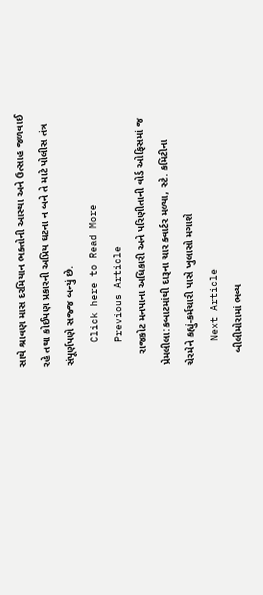સાથે શ્રાવણ માસ દરમિયાન ભક્તોની આસ્થા અને ઉત્સાહ જળવાઈ રહે તથા કોઈપણ પ્રકારની અપ્રિય ઘટના ન બને તે માટે પોલીસ તંત્ર સંપૂર્ણપણે સજ્જ બન્યું છે.
    Click here to Read More
    Previous Article
    રાજકોટ મનપાના અધિકારી અને પરિણીતાની વોર્ડ ઓફિસમાં જ પ્રેમલીલા:કબાટમાંથી દારૂના ચાર ક્વાર્ટર મળ્યા, સ્ટે. કમિટીના ચેરમેને કહ્યું-કર્મચારી પાસે ખુલાસો મગાશે
    Next Article
    બીલીમોરામાં ભવ્ય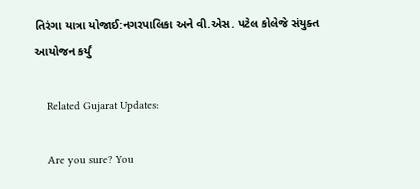તિરંગા યાત્રા યોજાઈ:નગરપાલિકા અને વી.એસ. પટેલ કોલેજે સંયુક્ત આયોજન કર્યું

    Related Gujarat Updates:

    Are you sure? You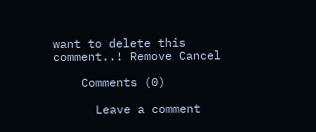want to delete this comment..! Remove Cancel

    Comments (0)

      Leave a comment